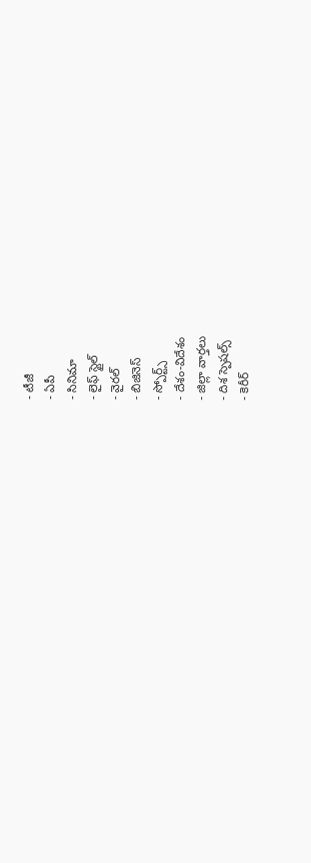- టీజీ
- ఏపీ
- సినిమా
- లైఫ్ స్టైల్
- వైరల్
- బిజినెస్
- స్పోర్ట్స్
- దేశం-విదేశం
- జిల్లా వార్తలు
- దిశ స్పెషల్స్
- కెరీర్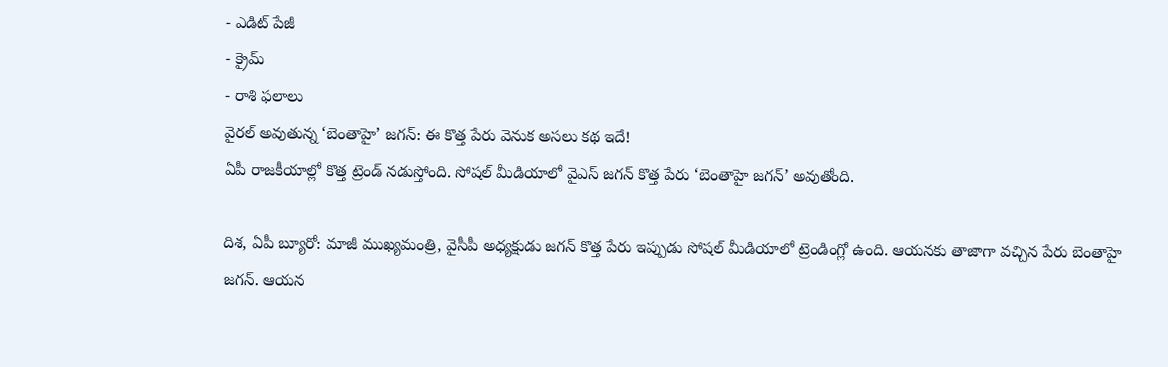- ఎడిట్ పేజీ
- క్రైమ్
- రాశి ఫలాలు
వైరల్ అవుతున్న ‘బెంతాహై’ జగన్: ఈ కొత్త పేరు వెనుక అసలు కథ ఇదే!
ఏపీ రాజకీయాల్లో కొత్త ట్రెండ్ నడుస్తోంది. సోషల్ మీడియాలో వైఎస్ జగన్ కొత్త పేరు ‘బెంతాహై జగన్’ అవుతోంది.

దిశ, ఏపీ బ్యూరో: మాజీ ముఖ్యమంత్రి, వైసీపీ అధ్యక్షుడు జగన్ కొత్త పేరు ఇప్పుడు సోషల్ మీడియాలో ట్రెండింగ్లో ఉంది. ఆయనకు తాజాగా వచ్చిన పేరు బెంతాహై జగన్. ఆయన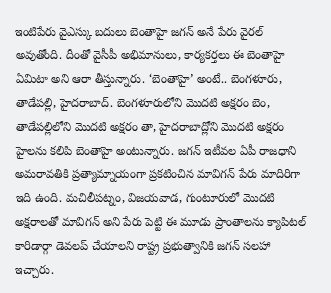ఇంటిపేరు వైఎస్కు బదులు బెంతాహై జగన్ అనే పేరు వైరల్ అవుతోంది. దీంతో వైసీపీ అభిమానులు, కార్యకర్తలు ఈ బెంతాహై ఏమిటా అని ఆరా తీస్తున్నారు. ‘బెంతాహై’ అంటే.. బెంగళూరు, తాడేపల్లి, హైదరాబాద్. బెంగళూరులోని మొదటి అక్షరం బెం, తాడేపల్లిలోని మొదటి అక్షరం తా, హైదరాబాద్లోని మొదటి అక్షరం హైలను కలిపి బెంతాహై అంటున్నారు. జగన్ ఇటీవల ఏపీ రాజధాని అమరావతికి ప్రత్యామ్నాయంగా ప్రకటించిన మావిగన్ పేరు మాదిరిగా ఇది ఉంది. మచిలీపట్నం, విజయవాడ, గుంటూరులో మొదటి అక్షరాలతో మావిగన్ అని పేరు పెట్టి ఈ మూడు ప్రాంతాలను క్యాపిటల్ కారిడార్గా డెవలప్ చేయాలని రాష్ట్ర ప్రభుత్వానికి జగన్ సలహా ఇచ్చారు.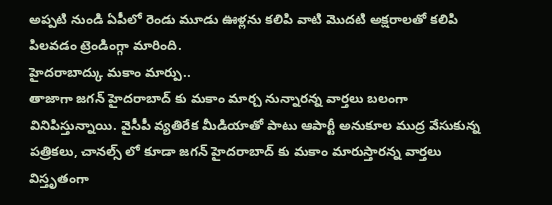అప్పటి నుండి ఏపీలో రెండు మూడు ఊళ్లను కలిపి వాటి మొదటి అక్షరాలతో కలిపి పిలవడం ట్రెండింగ్గా మారింది.
హైదరాబాద్కు మకాం మార్పు..
తాజాగా జగన్ హైదరాబాద్ కు మకాం మార్చ నున్నారన్న వార్తలు బలంగా వినిపిస్తున్నాయి. వైసీపీ వ్యతిరేక మీడియాతో పాటు ఆపార్టీ అనుకూల ముద్ర వేసుకున్న పత్రికలు, చానల్స్ లో కూడా జగన్ హైదరాబాద్ కు మకాం మారుస్తారన్న వార్తలు విస్తృతంగా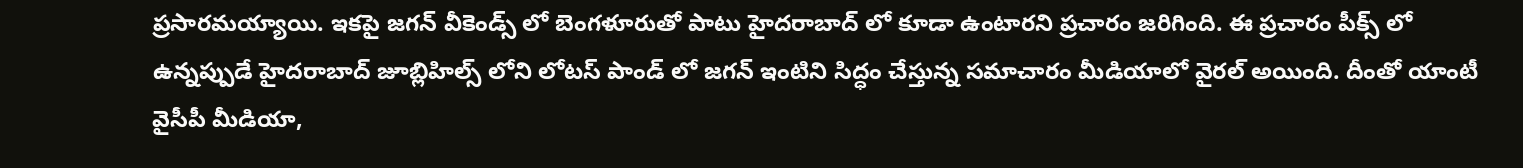ప్రసారమయ్యాయి. ఇకపై జగన్ వీకెండ్స్ లో బెంగళూరుతో పాటు హైదరాబాద్ లో కూడా ఉంటారని ప్రచారం జరిగింది. ఈ ప్రచారం పీక్స్ లో ఉన్నప్పుడే హైదరాబాద్ జూబ్లిహిల్స్ లోని లోటస్ పాండ్ లో జగన్ ఇంటిని సిద్ధం చేస్తున్న సమాచారం మీడియాలో వైరల్ అయింది. దీంతో యాంటీ వైసీపీ మీడియా,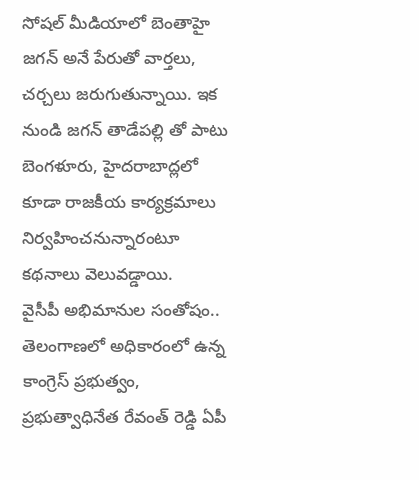సోషల్ మీడియాలో బెంతాహై జగన్ అనే పేరుతో వార్తలు, చర్చలు జరుగుతున్నాయి. ఇక నుండి జగన్ తాడేపల్లి తో పాటు బెంగళూరు, హైదరాబాద్లలో కూడా రాజకీయ కార్యక్రమాలు నిర్వహించనున్నారంటూ కథనాలు వెలువడ్డాయి.
వైసీపీ అభిమానుల సంతోషం..
తెలంగాణలో అధికారంలో ఉన్న కాంగ్రెస్ ప్రభుత్వం, ప్రభుత్వాధినేత రేవంత్ రెడ్డి ఏపీ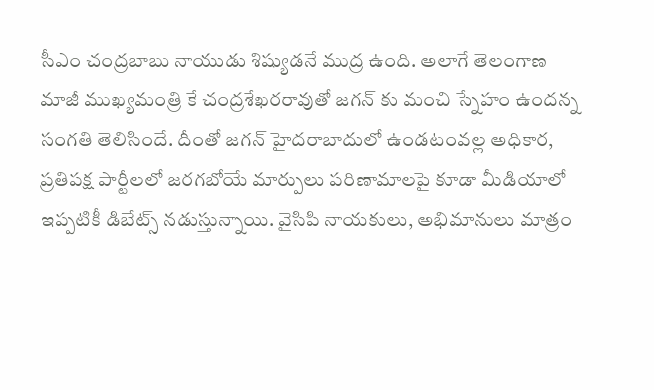సీఎం చంద్రబాబు నాయుడు శిష్యుడనే ముద్ర ఉంది. అలాగే తెలంగాణ మాజీ ముఖ్యమంత్రి కే చంద్రశేఖరరావుతో జగన్ కు మంచి స్నేహం ఉందన్న సంగతి తెలిసిందే. దీంతో జగన్ హైదరాబాదులో ఉండటంవల్ల అధికార, ప్రతిపక్ష పార్టీలలో జరగబోయే మార్పులు పరిణామాలపై కూడా మీడియాలో ఇప్పటికీ డిబేట్స్ నడుస్తున్నాయి. వైసిపి నాయకులు, అభిమానులు మాత్రం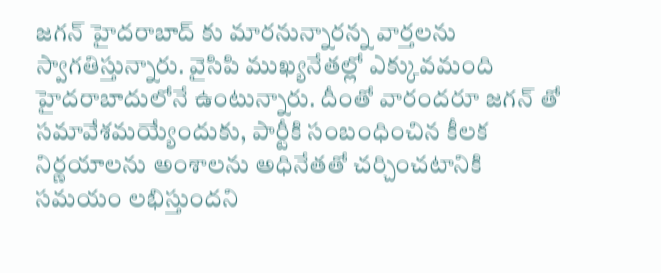జగన్ హైదరాబాద్ కు మారనున్నారన్న వార్తలను స్వాగతిస్తున్నారు. వైసిపి ముఖ్యనేతల్లో ఎక్కువమంది హైదరాబాదులోనే ఉంటున్నారు. దీంతో వారందరూ జగన్ తో సమావేశమయ్యేందుకు, పార్టీకి సంబంధించిన కీలక నిర్ణయాలను అంశాలను అధినేతతో చర్చించటానికి సమయం లభిస్తుందని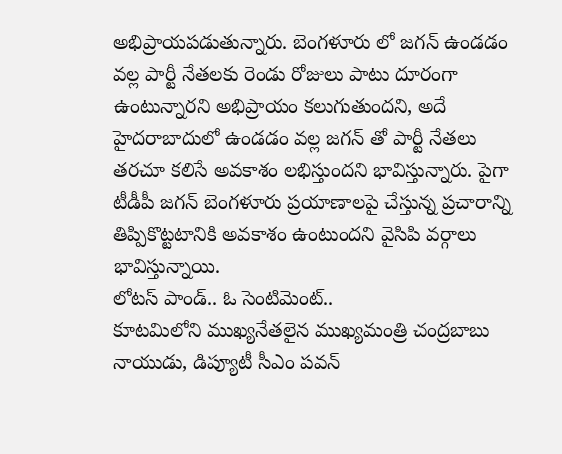అభిప్రాయపడుతున్నారు. బెంగళూరు లో జగన్ ఉండడం వల్ల పార్టీ నేతలకు రెండు రోజులు పాటు దూరంగా ఉంటున్నారని అభిప్రాయం కలుగుతుందని, అదే హైదరాబాదులో ఉండడం వల్ల జగన్ తో పార్టీ నేతలు తరచూ కలిసే అవకాశం లభిస్తుందని భావిస్తున్నారు. పైగా టీడీపీ జగన్ బెంగళూరు ప్రయాణాలపై చేస్తున్న ప్రచారాన్ని తిప్పికొట్టటానికి అవకాశం ఉంటుందని వైసిపి వర్గాలు భావిస్తున్నాయి.
లోటస్ పాండ్.. ఓ సెంటిమెంట్..
కూటమిలోని ముఖ్యనేతలైన ముఖ్యమంత్రి చంద్రబాబు నాయుడు, డిప్యూటీ సీఎం పవన్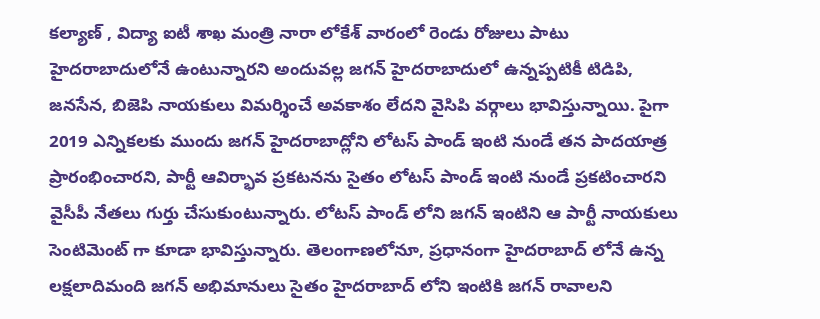కల్యాణ్ , విద్యా ఐటీ శాఖ మంత్రి నారా లోకేశ్ వారంలో రెండు రోజులు పాటు హైదరాబాదులోనే ఉంటున్నారని అందువల్ల జగన్ హైదరాబాదులో ఉన్నప్పటికీ టిడిపి, జనసేన, బిజెపి నాయకులు విమర్శించే అవకాశం లేదని వైసిపి వర్గాలు భావిస్తున్నాయి. పైగా 2019 ఎన్నికలకు ముందు జగన్ హైదరాబాద్లోని లోటస్ పాండ్ ఇంటి నుండే తన పాదయాత్ర ప్రారంభించారని, పార్టీ ఆవిర్భావ ప్రకటనను సైతం లోటస్ పాండ్ ఇంటి నుండే ప్రకటించారని వైసీపీ నేతలు గుర్తు చేసుకుంటున్నారు. లోటస్ పాండ్ లోని జగన్ ఇంటిని ఆ పార్టీ నాయకులు సెంటిమెంట్ గా కూడా భావిస్తున్నారు. తెలంగాణలోనూ, ప్రధానంగా హైదరాబాద్ లోనే ఉన్న లక్షలాదిమంది జగన్ అభిమానులు సైతం హైదరాబాద్ లోని ఇంటికి జగన్ రావాలని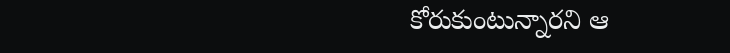కోరుకుంటున్నారని ఆ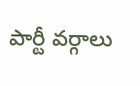పార్టీ వర్గాలు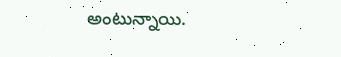అంటున్నాయి.